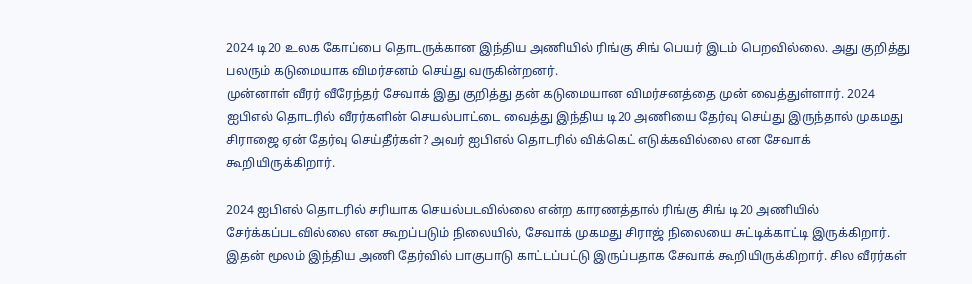2024 டி20 உலக கோப்பை தொடருக்கான இந்திய அணியில் ரிங்கு சிங் பெயர் இடம் பெறவில்லை. அது குறித்து பலரும் கடுமையாக விமர்சனம் செய்து வருகின்றனர்.
முன்னாள் வீரர் வீரேந்தர் சேவாக் இது குறித்து தன் கடுமையான விமர்சனத்தை முன் வைத்துள்ளார். 2024 ஐபிஎல் தொடரில் வீரர்களின் செயல்பாட்டை வைத்து இந்திய டி20 அணியை தேர்வு செய்து இருந்தால் முகமது சிராஜை ஏன் தேர்வு செய்தீர்கள்? அவர் ஐபிஎல் தொடரில் விக்கெட் எடுக்கவில்லை என சேவாக் கூறியிருக்கிறார்.

2024 ஐபிஎல் தொடரில் சரியாக செயல்படவில்லை என்ற காரணத்தால் ரிங்கு சிங் டி20 அணியில் சேர்க்கப்படவில்லை என கூறப்படும் நிலையில், சேவாக் முகமது சிராஜ் நிலையை சுட்டிக்காட்டி இருக்கிறார். இதன் மூலம் இந்திய அணி தேர்வில் பாகுபாடு காட்டப்பட்டு இருப்பதாக சேவாக் கூறியிருக்கிறார். சில வீரர்கள்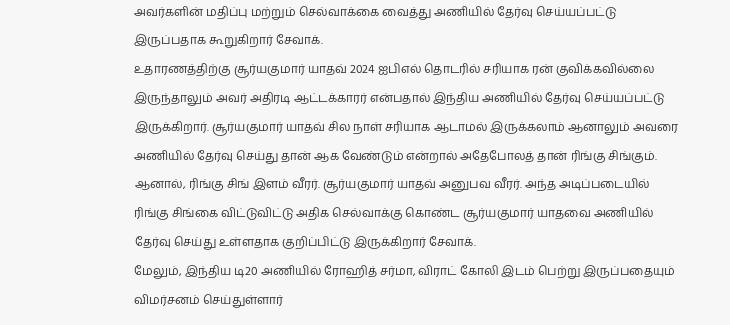அவர்களின் மதிப்பு மற்றும் செல்வாக்கை வைத்து அணியில் தேர்வு செய்யப்பட்டு இருப்பதாக கூறுகிறார் சேவாக்.
உதாரணத்திற்கு சூர்யகுமார் யாதவ் 2024 ஐபிஎல் தொடரில் சரியாக ரன் குவிக்கவில்லை இருந்தாலும் அவர் அதிரடி ஆட்டக்காரர் என்பதால் இந்திய அணியில் தேர்வு செய்யப்பட்டு இருக்கிறார். சூர்யகுமார் யாதவ் சில நாள் சரியாக ஆடாமல் இருக்கலாம் ஆனாலும் அவரை அணியில் தேர்வு செய்து தான் ஆக வேண்டும் என்றால் அதேபோலத் தான் ரிங்கு சிங்கும். ஆனால், ரிங்கு சிங் இளம் வீரர். சூர்யகுமார் யாதவ் அனுபவ வீரர். அந்த அடிப்படையில் ரிங்கு சிங்கை விட்டுவிட்டு அதிக செல்வாக்கு கொண்ட சூர்யகுமார் யாதவை அணியில் தேர்வு செய்து உள்ளதாக குறிப்பிட்டு இருக்கிறார் சேவாக்.
மேலும், இந்திய டி20 அணியில் ரோஹித் சர்மா, விராட் கோலி இடம் பெற்று இருப்பதையும் விமர்சனம் செய்துள்ளார்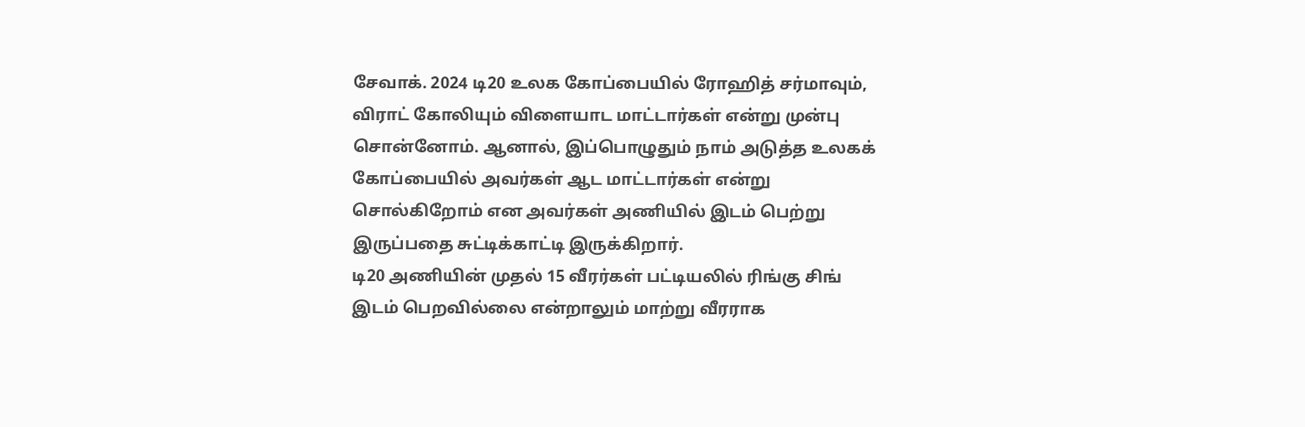சேவாக். 2024 டி20 உலக கோப்பையில் ரோஹித் சர்மாவும், விராட் கோலியும் விளையாட மாட்டார்கள் என்று முன்பு சொன்னோம். ஆனால், இப்பொழுதும் நாம் அடுத்த உலகக் கோப்பையில் அவர்கள் ஆட மாட்டார்கள் என்று சொல்கிறோம் என அவர்கள் அணியில் இடம் பெற்று இருப்பதை சுட்டிக்காட்டி இருக்கிறார்.
டி20 அணியின் முதல் 15 வீரர்கள் பட்டியலில் ரிங்கு சிங் இடம் பெறவில்லை என்றாலும் மாற்று வீரராக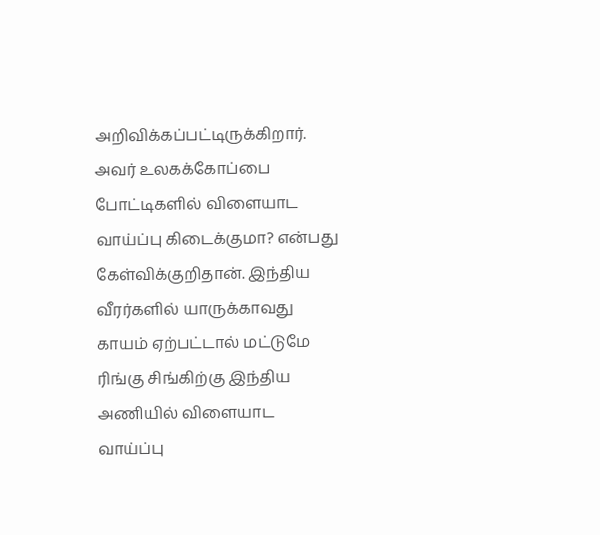அறிவிக்கப்பட்டிருக்கிறார். அவர் உலகக்கோப்பை போட்டிகளில் விளையாட வாய்ப்பு கிடைக்குமா? என்பது கேள்விக்குறிதான். இந்திய வீரர்களில் யாருக்காவது காயம் ஏற்பட்டால் மட்டுமே ரிங்கு சிங்கிற்கு இந்திய அணியில் விளையாட வாய்ப்பு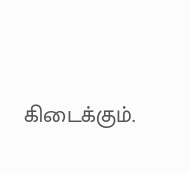கிடைக்கும்.